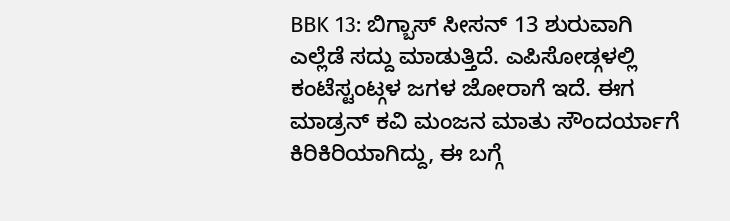BBK 13: ಬಿಗ್ಬಾಸ್ ಸೀಸನ್ 13 ಶುರುವಾಗಿ ಎಲ್ಲೆಡೆ ಸದ್ದು ಮಾಡುತ್ತಿದೆ. ಎಪಿಸೋಡ್ಗಳಲ್ಲಿ ಕಂಟೆಸ್ಟಂಟ್ಗಳ ಜಗಳ ಜೋರಾಗೆ ಇದೆ. ಈಗ ಮಾಡ್ರನ್ ಕವಿ ಮಂಜನ ಮಾತು ಸೌಂದರ್ಯಾಗೆ ಕಿರಿಕಿರಿಯಾಗಿದ್ದು, ಈ ಬಗ್ಗೆ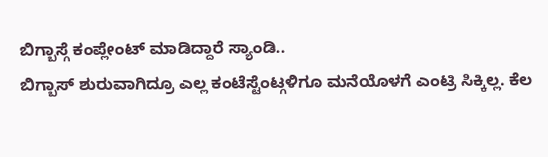ಬಿಗ್ಬಾಸ್ಗೆ ಕಂಪ್ಲೇಂಟ್ ಮಾಡಿದ್ದಾರೆ ಸ್ಯಾಂಡಿ..
ಬಿಗ್ಬಾಸ್ ಶುರುವಾಗಿದ್ರೂ ಎಲ್ಲ ಕಂಟೆಸ್ಟೆಂಟ್ಗಳಿಗೂ ಮನೆಯೊಳಗೆ ಎಂಟ್ರಿ ಸಿಕ್ಕಿಲ್ಲ. ಕೆಲ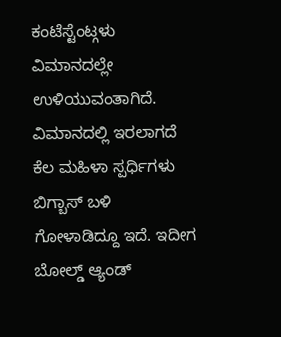ಕಂಟೆಸ್ಟೆಂಟ್ಗಳು ವಿಮಾನದಲ್ಲೇ ಉಳಿಯುವಂತಾಗಿದೆ. ವಿಮಾನದಲ್ಲಿ ಇರಲಾಗದೆ ಕೆಲ ಮಹಿಳಾ ಸ್ಪರ್ಧಿಗಳು ಬಿಗ್ಬಾಸ್ ಬಳಿ ಗೋಳಾಡಿದ್ದೂ ಇದೆ. ಇದೀಗ ಬೋಲ್ಡ್ ಆ್ಯಂಡ್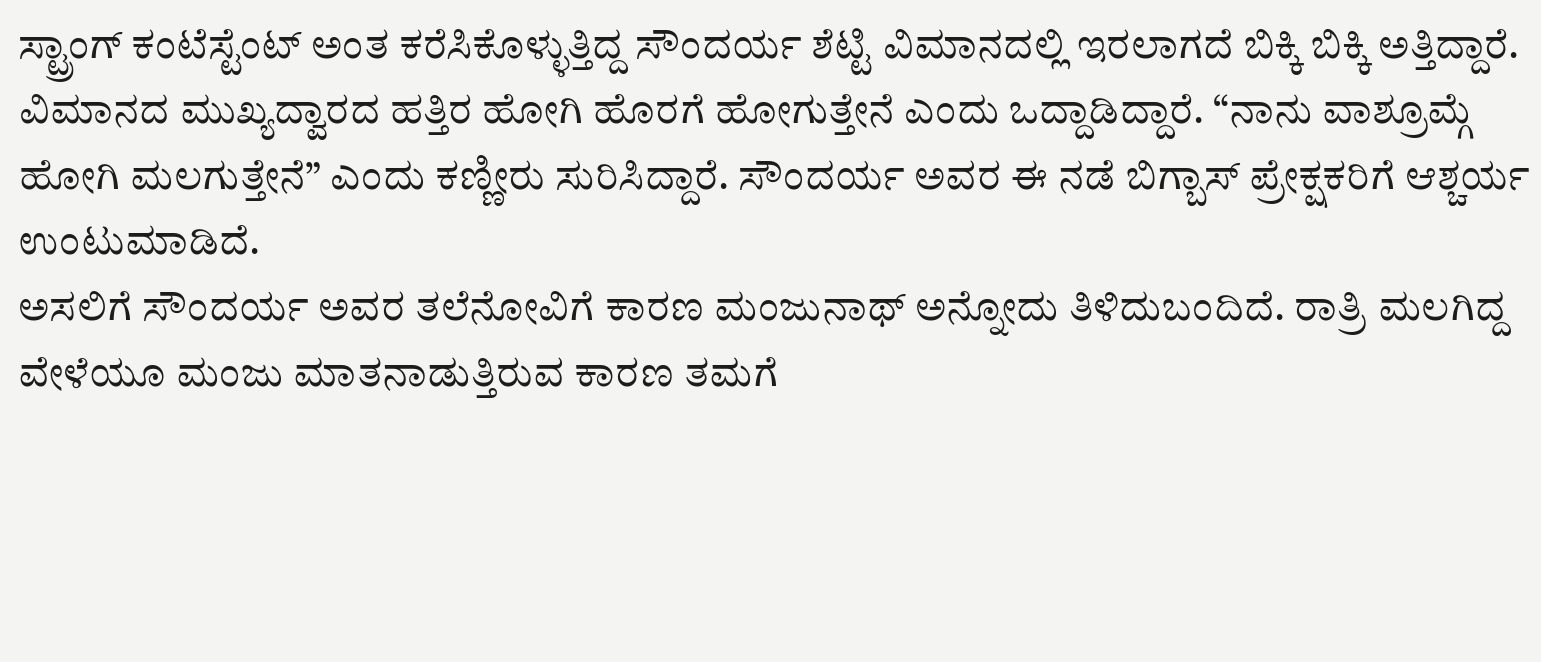ಸ್ಟ್ರಾಂಗ್ ಕಂಟೆಸ್ಟೆಂಟ್ ಅಂತ ಕರೆಸಿಕೊಳ್ಳುತ್ತಿದ್ದ ಸೌಂದರ್ಯ ಶೆಟ್ಟಿ ವಿಮಾನದಲ್ಲಿ ಇರಲಾಗದೆ ಬಿಕ್ಕಿ ಬಿಕ್ಕಿ ಅತ್ತಿದ್ದಾರೆ.
ವಿಮಾನದ ಮುಖ್ಯದ್ವಾರದ ಹತ್ತಿರ ಹೋಗಿ ಹೊರಗೆ ಹೋಗುತ್ತೇನೆ ಎಂದು ಒದ್ದಾಡಿದ್ದಾರೆ. “ನಾನು ವಾಶ್ರೂಮ್ಗೆ ಹೋಗಿ ಮಲಗುತ್ತೇನೆ” ಎಂದು ಕಣ್ಣೀರು ಸುರಿಸಿದ್ದಾರೆ. ಸೌಂದರ್ಯ ಅವರ ಈ ನಡೆ ಬಿಗ್ಬಾಸ್ ಪ್ರೇಕ್ಷಕರಿಗೆ ಆಶ್ಚರ್ಯ ಉಂಟುಮಾಡಿದೆ.
ಅಸಲಿಗೆ ಸೌಂದರ್ಯ ಅವರ ತಲೆನೋವಿಗೆ ಕಾರಣ ಮಂಜುನಾಥ್ ಅನ್ನೋದು ತಿಳಿದುಬಂದಿದೆ. ರಾತ್ರಿ ಮಲಗಿದ್ದ ವೇಳೆಯೂ ಮಂಜು ಮಾತನಾಡುತ್ತಿರುವ ಕಾರಣ ತಮಗೆ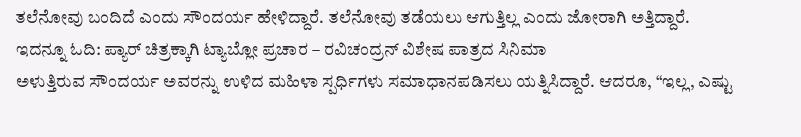ತಲೆನೋವು ಬಂದಿದೆ ಎಂದು ಸೌಂದರ್ಯ ಹೇಳಿದ್ದಾರೆ. ತಲೆನೋವು ತಡೆಯಲು ಆಗುತ್ತಿಲ್ಲ ಎಂದು ಜೋರಾಗಿ ಅತ್ತಿದ್ದಾರೆ. ಇದನ್ನೂ ಓದಿ: ಪ್ಯಾರ್ ಚಿತ್ರಕ್ಕಾಗಿ ಟ್ಯಾಬ್ಲೋ ಪ್ರಚಾರ – ರವಿಚಂದ್ರನ್ ವಿಶೇಷ ಪಾತ್ರದ ಸಿನಿಮಾ
ಅಳುತ್ತಿರುವ ಸೌಂದರ್ಯ ಅವರನ್ನು ಉಳಿದ ಮಹಿಳಾ ಸ್ಪರ್ಧಿಗಳು ಸಮಾಧಾನಪಡಿಸಲು ಯತ್ನಿಸಿದ್ದಾರೆ. ಆದರೂ, “ಇಲ್ಲ, ಎಷ್ಟು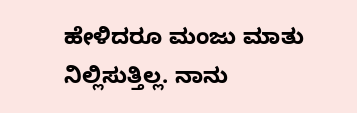ಹೇಳಿದರೂ ಮಂಜು ಮಾತು ನಿಲ್ಲಿಸುತ್ತಿಲ್ಲ. ನಾನು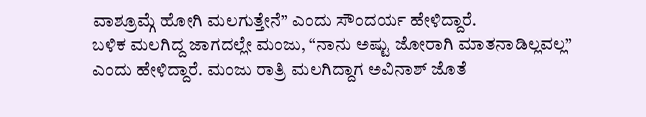ವಾಶ್ರೂಮ್ಗೆ ಹೋಗಿ ಮಲಗುತ್ತೇನೆ” ಎಂದು ಸೌಂದರ್ಯ ಹೇಳಿದ್ದಾರೆ.
ಬಳಿಕ ಮಲಗಿದ್ದ ಜಾಗದಲ್ಲೇ ಮಂಜು, “ನಾನು ಅಷ್ಟು ಜೋರಾಗಿ ಮಾತನಾಡಿಲ್ಲವಲ್ಲ” ಎಂದು ಹೇಳಿದ್ದಾರೆ. ಮಂಜು ರಾತ್ರಿ ಮಲಗಿದ್ದಾಗ ಅವಿನಾಶ್ ಜೊತೆ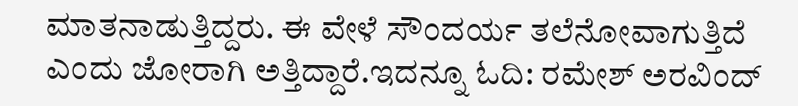ಮಾತನಾಡುತ್ತಿದ್ದರು. ಈ ವೇಳೆ ಸೌಂದರ್ಯ ತಲೆನೋವಾಗುತ್ತಿದೆ ಎಂದು ಜೋರಾಗಿ ಅತ್ತಿದ್ದಾರೆ.ಇದನ್ನೂ ಓದಿ: ರಮೇಶ್ ಅರವಿಂದ್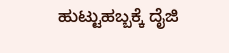ಹುಟ್ಟುಹಬ್ಬಕ್ಕೆ ದೈಜಿ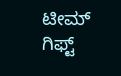ಟೀಮ್ ಗಿಫ್ಟ್